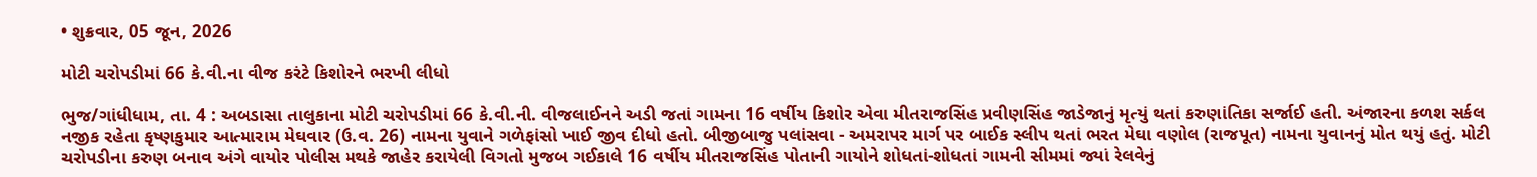• શુક્રવાર, 05 જૂન, 2026

મોટી ચરોપડીમાં 66 કે.વી.ના વીજ કરંટે કિશોરને ભરખી લીધો

ભુજ/ગાંધીધામ, તા. 4 : અબડાસા તાલુકાના મોટી ચરોપડીમાં 66 કે.વી.ની. વીજલાઈનને અડી જતાં ગામના 16 વર્ષીય કિશોર એવા મીતરાજસિંહ પ્રવીણસિંહ જાડેજાનું મૃત્યું થતાં કરુણાંતિકા સર્જાઈ હતી. અંજારના કળશ સર્કલ નજીક રહેતા કૃષ્ણકુમાર આત્મારામ મેઘવાર (ઉ.વ. 26) નામના યુવાને ગળેફાંસો ખાઈ જીવ દીધો હતો. બીજીબાજુ પલાંસવા - અમરાપર માર્ગ પર બાઈક સ્લીપ થતાં ભરત મેઘા વણોલ (રાજપૂત) નામના યુવાનનું મોત થયું હતું. મોટી ચરોપડીના કરુણ બનાવ અંગે વાયોર પોલીસ મથકે જાહેર કરાયેલી વિગતો મુજબ ગઈકાલે 16 વર્ષીય મીતરાજસિંહ પોતાની ગાયોને શોધતાં-શોધતાં ગામની સીમમાં જ્યાં રેલવેનું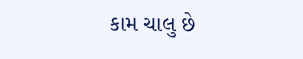કામ ચાલુ છે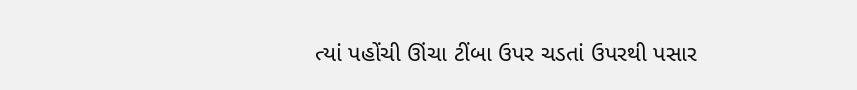ત્યાં પહોંચી ઊંચા ટીંબા ઉપર ચડતાં ઉપરથી પસાર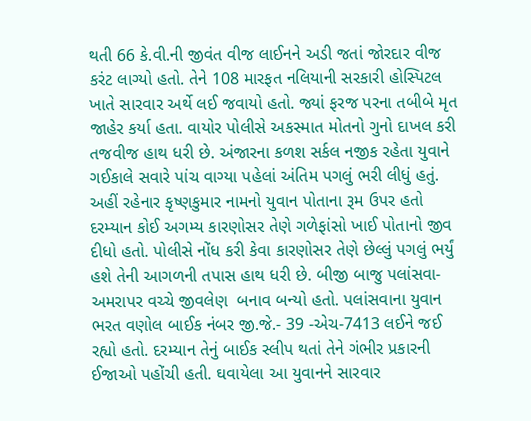થતી 66 કે.વી.ની જીવંત વીજ લાઈનને અડી જતાં જોરદાર વીજ કરંટ લાગ્યો હતો. તેને 108 મારફત નલિયાની સરકારી હોસ્પિટલ ખાતે સારવાર અર્થે લઈ જવાયો હતો. જ્યાં ફરજ પરના તબીબે મૃત જાહેર કર્યા હતા. વાયોર પોલીસે અકસ્માત મોતનો ગુનો દાખલ કરી તજવીજ હાથ ધરી છે. અંજારના કળશ સર્કલ નજીક રહેતા યુવાને ગઈકાલે સવારે પાંચ વાગ્યા પહેલાં અંતિમ પગલું ભરી લીધું હતું. અહીં રહેનાર કૃષ્ણકુમાર નામનો યુવાન પોતાના રૂમ ઉપર હતો દરમ્યાન કોઈ અગમ્ય કારણોસર તેણે ગળેફાંસો ખાઈ પોતાનો જીવ દીધો હતો. પોલીસે નોંધ કરી કેવા કારણોસર તેણે છેલ્લું પગલું ભર્યું હશે તેની આગળની તપાસ હાથ ધરી છે. બીજી બાજુ પલાંસવા-અમરાપર વચ્ચે જીવલેણ  બનાવ બન્યો હતો. પલાંસવાના યુવાન ભરત વણોલ બાઈક નંબર જી.જે.- 39 -એચ-7413 લઈને જઈ રહ્યો હતો. દરમ્યાન તેનું બાઈક સ્લીપ થતાં તેને ગંભીર પ્રકારની ઈજાઓ પહોંચી હતી. ઘવાયેલા આ યુવાનને સારવાર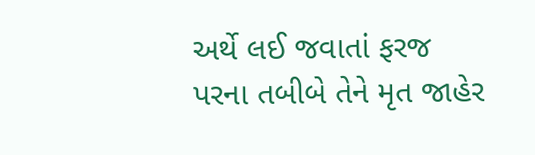અર્થે લઈ જવાતાં ફરજ પરના તબીબે તેને મૃત જાહેર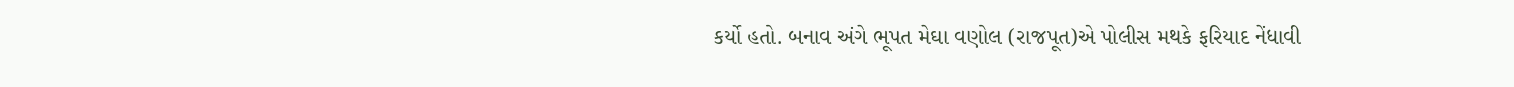કર્યો હતો. બનાવ અંગે ભૂપત મેઘા વણોલ (રાજપૂત)એ પોલીસ મથકે ફરિયાદ નેંધાવી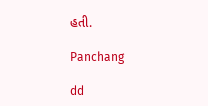હતી.

Panchang

dd